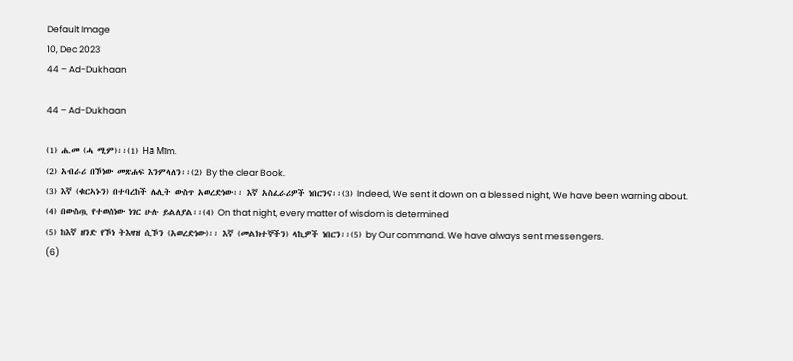Default Image
10, Dec 2023
44 – Ad-Dukhaan

44 – Ad-Dukhaan

(1) ሐ.መ (ሓ ሚም)፡፡(1) Hā Mīm.
(2) አብራሪ በኾነው መጽሐፍ እንምላለን፡፡(2) By the clear Book.
(3) እኛ (ቁርኣኑን) በተባረከች ሌሊት ውስጥ አወረድነው፡፡ እኛ አስፈራሪዎች ነበርንና፡፡(3) Indeed, We sent it down on a blessed night, We have been warning about.
(4) በውስጧ የተወሰነው ነገር ሁሉ ይልለያል፡፡(4) On that night, every matter of wisdom is determined
(5) ከእኛ ዘንድ የኾነ ትእዛዝ ሲኾን (አወረድነው)፡፡ እኛ (መልክተኞችን) ላኪዎች ነበርን፡፡(5) by Our command. We have always sent messengers.
(6)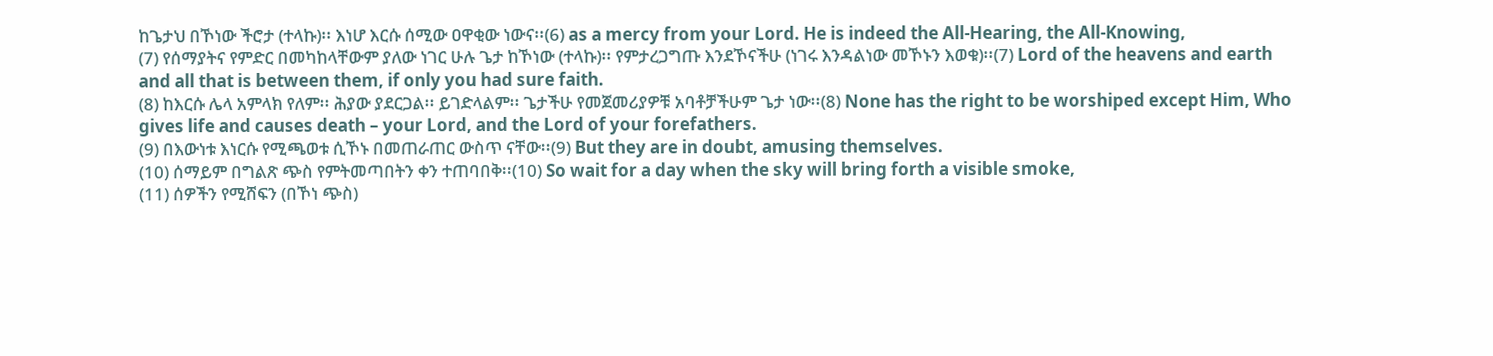ከጌታህ በኾነው ችሮታ (ተላኩ)፡፡ እነሆ እርሱ ሰሚው ዐዋቂው ነውና፡፡(6) as a mercy from your Lord. He is indeed the All-Hearing, the All-Knowing,
(7) የሰማያትና የምድር በመካከላቸውም ያለው ነገር ሁሉ ጌታ ከኾነው (ተላኩ)፡፡ የምታረጋግጡ እንደኾናችሁ (ነገሩ እንዳልነው መኾኑን እወቁ)፡፡(7) Lord of the heavens and earth and all that is between them, if only you had sure faith.
(8) ከእርሱ ሌላ አምላክ የለም፡፡ ሕያው ያደርጋል፡፡ ይገድላልም፡፡ ጌታችሁ የመጀመሪያዎቹ አባቶቻችሁም ጌታ ነው፡፡(8) None has the right to be worshiped except Him, Who gives life and causes death – your Lord, and the Lord of your forefathers.
(9) በእውነቱ እነርሱ የሚጫወቱ ሲኾኑ በመጠራጠር ውስጥ ናቸው፡፡(9) But they are in doubt, amusing themselves.
(10) ሰማይም በግልጽ ጭስ የምትመጣበትን ቀን ተጠባበቅ፡፡(10) So wait for a day when the sky will bring forth a visible smoke,
(11) ሰዎችን የሚሸፍን (በኾነ ጭስ)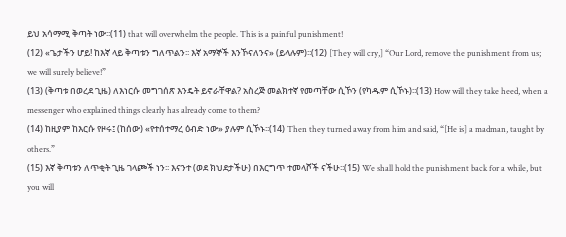ይህ አሳማሚ ቅጣት ነው፡፡(11) that will overwhelm the people. This is a painful punishment!
(12) «ጌታችን ሆይ! ከእኛ ላይ ቅጣቱን ግለጥልን፡፡ እኛ አማኞች እንኾናለንና» (ይላሉም)፡፡(12) [They will cry,] “Our Lord, remove the punishment from us; we will surely believe!”
(13) (ቅጣቱ በወረደ ጊዜ) ለእነርሱ መግገሰጽ እንዴት ይኖራቸዋል? አስረጅ መልክተኛ የመጣቸው ሲኾን (የካዱም ሲኾኑ)፡፡(13) How will they take heed, when a messenger who explained things clearly has already come to them?
(14) ከዚያም ከእርሱ የዞሩ፤ (ከሰው) «የተሰተማረ ዕብድ ነው» ያሉም ሲኾኑ፡፡(14) Then they turned away from him and said, “[He is] a madman, taught by others.”
(15) እኛ ቅጣቱን ለጥቂት ጊዜ ገላጮች ነን፡፡ እናንተ (ወደ ክህደታችሁ) በእርግጥ ተመላሾች ናችሁ፡፡(15) We shall hold the punishment back for a while, but you will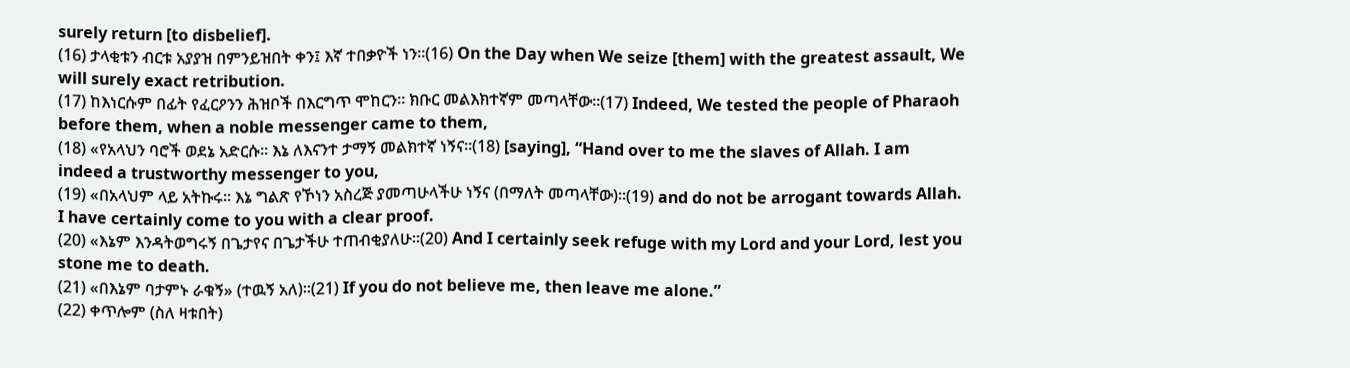surely return [to disbelief].
(16) ታላቂቱን ብርቱ አያያዝ በምንይዝበት ቀን፤ እኛ ተበቃዮች ነን፡፡(16) On the Day when We seize [them] with the greatest assault, We will surely exact retribution.
(17) ከእነርሱም በፊት የፈርዖንን ሕዝቦች በእርግጥ ሞከርን፡፡ ክቡር መልእክተኛም መጣላቸው፡፡(17) Indeed, We tested the people of Pharaoh before them, when a noble messenger came to them,
(18) «የአላህን ባሮች ወደኔ አድርሱ፡፡ እኔ ለእናንተ ታማኝ መልክተኛ ነኝና፡፡(18) [saying], “Hand over to me the slaves of Allah. I am indeed a trustworthy messenger to you,
(19) «በአላህም ላይ አትኩሩ፡፡ እኔ ግልጽ የኾነን አስረጅ ያመጣሁላችሁ ነኝና (በማለት መጣላቸው)፡፡(19) and do not be arrogant towards Allah. I have certainly come to you with a clear proof.
(20) «እኔም እንዳትወግሩኝ በጌታየና በጌታችሁ ተጠብቂያለሁ፡፡(20) And I certainly seek refuge with my Lord and your Lord, lest you stone me to death.
(21) «በእኔም ባታምኑ ራቁኝ» (ተዉኝ አለ)፡፡(21) If you do not believe me, then leave me alone.”
(22) ቀጥሎም (ስለ ዛቱበት)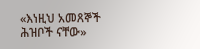«እነዚህ አመጸኞች ሕዝቦች ናቸው»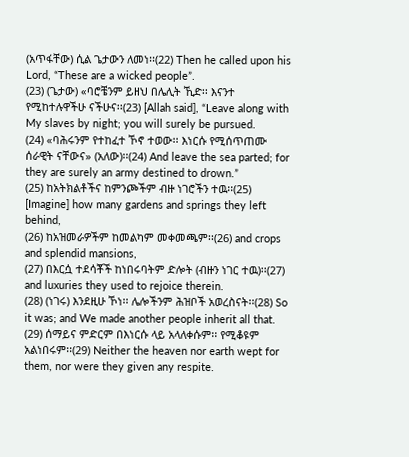(አጥፋቸው) ሲል ጌታውን ለመነ፡፡(22) Then he called upon his Lord, “These are a wicked people”.
(23) (ጌታው) «ባሮቼንም ይዘህ በሌሊት ኺድ፡፡ እናንተ የሚከተሉዋችሁ ናችሁና፡፡(23) [Allah said], “Leave along with My slaves by night; you will surely be pursued.
(24) «ባሕሩንም የተከፈተ ኾኖ ተወው፡፡ እነርሱ የሚሰጥጠሙ ሰራዊት ናቸውና» (አለው)፡፡(24) And leave the sea parted; for they are surely an army destined to drown.”
(25) ከአትክልቶችና ከምንጮችም ብዙ ነገሮችን ተዉ፡፡(25) [Imagine] how many gardens and springs they left behind,
(26) ከአዝመራዎችም ከመልካም መቀመጫም፡፡(26) and crops and splendid mansions,
(27) በእርሷ ተደሳቾች ከነበሩባትም ድሎት (ብዙን ነገር ተዉ)፡፡(27) and luxuries they used to rejoice therein.
(28) (ነገሩ) እንደዚሁ ኾነ፡፡ ሌሎችንም ሕዝቦች አወረስናት፡፡(28) So it was; and We made another people inherit all that.
(29) ሰማይና ምድርም በእነርሱ ላይ አላለቀሱም፡፡ የሚቆዩም አልነበሩም፡፡(29) Neither the heaven nor earth wept for them, nor were they given any respite.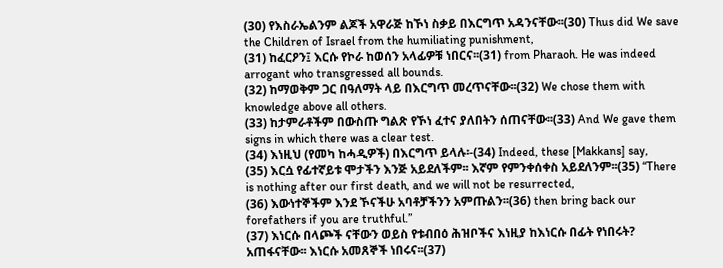(30) የእስራኤልንም ልጆች አዋራጅ ከኾነ ስቃይ በእርግጥ አዳንናቸው፡፡(30) Thus did We save the Children of Israel from the humiliating punishment,
(31) ከፈርዖን፤ እርሱ የኮራ ከወሰን አላፊዎቹ ነበርና፡፡(31) from Pharaoh. He was indeed arrogant who transgressed all bounds.
(32) ከማወቅም ጋር በዓለማት ላይ በእርግጥ መረጥናቸው፡፡(32) We chose them with knowledge above all others.
(33) ከታምራቶችም በውስጡ ግልጽ የኾነ ፈተና ያለበትን ሰጠናቸው፡፡(33) And We gave them signs in which there was a clear test.
(34) እነዚህ (የመካ ከሓዲዎች) በእርግጥ ይላሉ፡-(34) Indeed, these [Makkans] say,
(35) እርሷ የፊተኛይቱ ሞታችን እንጅ አይደለችም፡፡ እኛም የምንቀሰቀስ አይደለንም፡፡(35) “There is nothing after our first death, and we will not be resurrected,
(36) እውነተኞችም እንደ ኾናችሁ አባቶቻችንን አምጡልን፡፡(36) then bring back our forefathers if you are truthful.”
(37) እነርሱ በላጮች ናቸውን ወይስ የቱብበዕ ሕዝቦችና እነዚያ ከእነርሱ በፊት የነበሩት? አጠፋናቸው፡፡ እነርሱ አመጸኞች ነበሩና፡፡(37)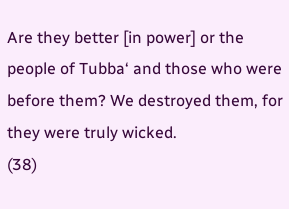Are they better [in power] or the people of Tubba‘ and those who were before them? We destroyed them, for they were truly wicked.
(38)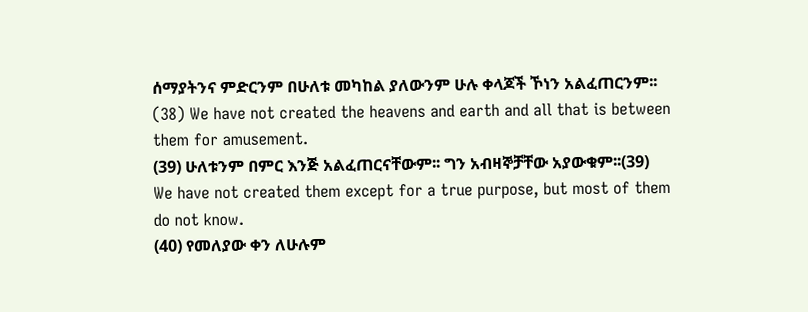ሰማያትንና ምድርንም በሁለቱ መካከል ያለውንም ሁሉ ቀላጆች ኾነን አልፈጠርንም፡፡(38) We have not created the heavens and earth and all that is between them for amusement.
(39) ሁለቱንም በምር እንጅ አልፈጠርናቸውም፡፡ ግን አብዛኞቻቸው አያውቁም፡፡(39) We have not created them except for a true purpose, but most of them do not know.
(40) የመለያው ቀን ለሁሉም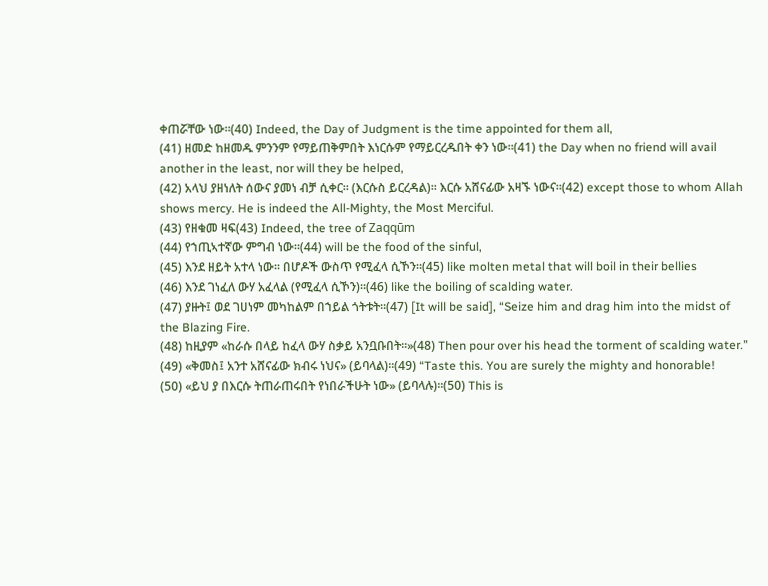ቀጠሯቸው ነው፡፡(40) Indeed, the Day of Judgment is the time appointed for them all,
(41) ዘመድ ከዘመዱ ምንንም የማይጠቅምበት እነርሱም የማይርረዱበት ቀን ነው፡፡(41) the Day when no friend will avail another in the least, nor will they be helped,
(42) አላህ ያዘነለት ሰውና ያመነ ብቻ ሲቀር፡፡ (እርሱስ ይርረዳል)፡፡ እርሱ አሸናፊው አዛኙ ነውና፡፡(42) except those to whom Allah shows mercy. He is indeed the All-Mighty, the Most Merciful.
(43) የዘቁመ ዛፍ(43) Indeed, the tree of Zaqqūm
(44) የኀጢኣተኛው ምግብ ነው፡፡(44) will be the food of the sinful,
(45) እንደ ዘይት አተላ ነው፡፡ በሆዶች ውስጥ የሚፈላ ሲኾን፡፡(45) like molten metal that will boil in their bellies
(46) እንደ ገነፈለ ውሃ አፈላል (የሚፈላ ሲኾን)፡፡(46) like the boiling of scalding water.
(47) ያዙት፤ ወደ ገሀነም መካከልም በኀይል ጎትቱት፡፡(47) [It will be said], “Seize him and drag him into the midst of the Blazing Fire.
(48) ከዚያም «ከራሱ በላይ ከፈላ ውሃ ስቃይ አንቧቡበት፡፡»(48) Then pour over his head the torment of scalding water.”
(49) «ቅመስ፤ አንተ አሸናፊው ክብሩ ነህና» (ይባላል)፡፡(49) “Taste this. You are surely the mighty and honorable!
(50) «ይህ ያ በእርሱ ትጠራጠሩበት የነበራችሁት ነው» (ይባላሉ)፡፡(50) This is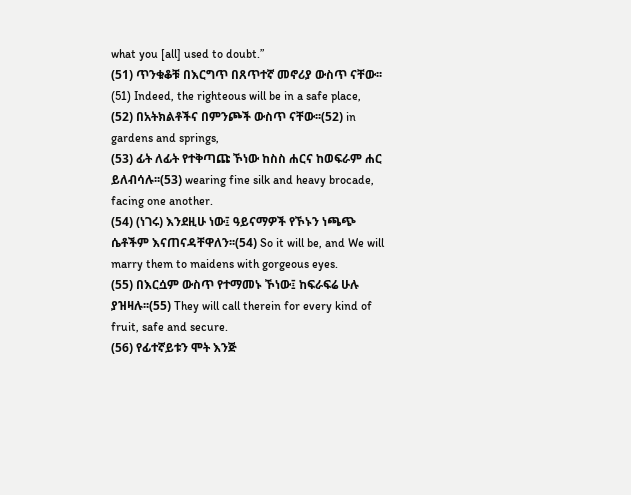what you [all] used to doubt.”
(51) ጥንቁቆቹ በእርግጥ በጸጥተኛ መኖሪያ ውስጥ ናቸው፡፡(51) Indeed, the righteous will be in a safe place,
(52) በአትክልቶችና በምንጮች ውስጥ ናቸው፡፡(52) in gardens and springs,
(53) ፊት ለፊት የተቅጣጩ ኾነው ከስስ ሐርና ከወፍራም ሐር ይለብሳሉ፡፡(53) wearing fine silk and heavy brocade, facing one another.
(54) (ነገሩ) እንደዚሁ ነው፤ ዓይናማዎች የኾኑን ነጫጭ ሴቶችም እናጠናዳቸዋለን፡፡(54) So it will be, and We will marry them to maidens with gorgeous eyes.
(55) በእርሷም ውስጥ የተማመኑ ኾነው፤ ከፍራፍሬ ሁሉ ያዝዛሉ፡፡(55) They will call therein for every kind of fruit, safe and secure.
(56) የፊተኛይቱን ሞት እንጅ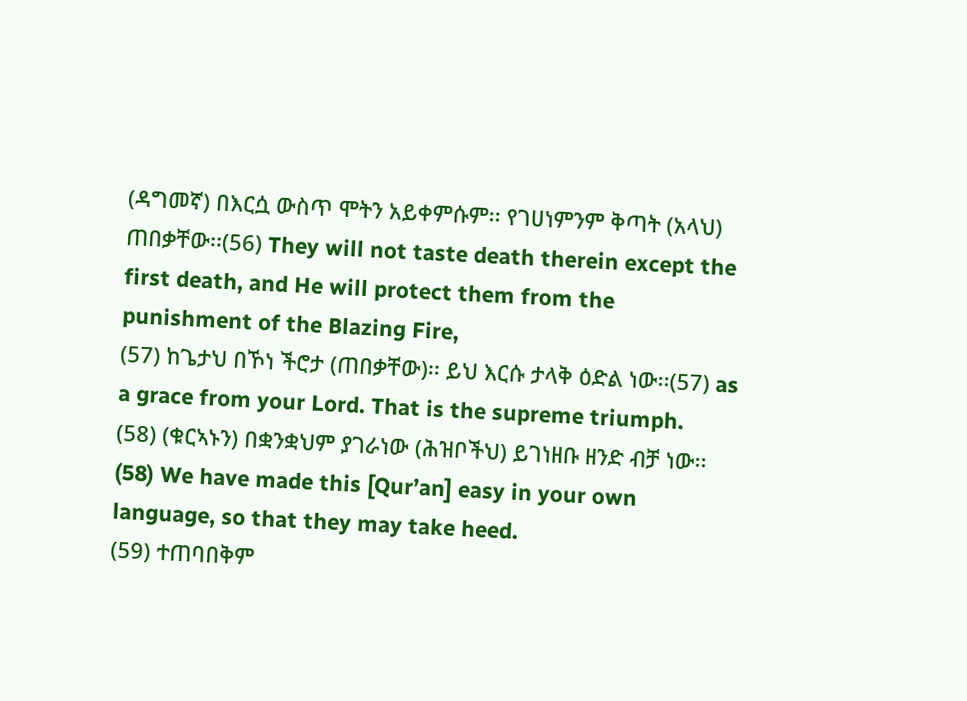(ዳግመኛ) በእርሷ ውስጥ ሞትን አይቀምሱም፡፡ የገሀነምንም ቅጣት (አላህ) ጠበቃቸው፡፡(56) They will not taste death therein except the first death, and He will protect them from the punishment of the Blazing Fire,
(57) ከጌታህ በኾነ ችሮታ (ጠበቃቸው)፡፡ ይህ እርሱ ታላቅ ዕድል ነው፡፡(57) as a grace from your Lord. That is the supreme triumph.
(58) (ቁርኣኑን) በቋንቋህም ያገራነው (ሕዝቦችህ) ይገነዘቡ ዘንድ ብቻ ነው፡፡(58) We have made this [Qur’an] easy in your own language, so that they may take heed.
(59) ተጠባበቅም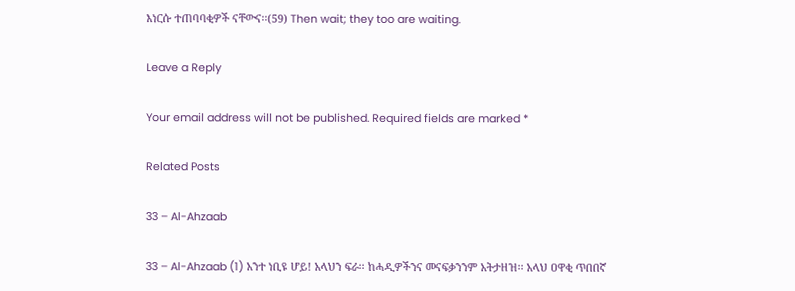እነርሱ ተጠባባቂዎች ናቸውና፡፡(59) Then wait; they too are waiting.

Leave a Reply

Your email address will not be published. Required fields are marked *

Related Posts

33 – Al-Ahzaab

33 – Al-Ahzaab (1) አንተ ነቢዩ ሆይ! አላህን ፍራ፡፡ ከሓዲዎችንና መናፍቃንንም አትታዘዝ፡፡ አላህ ዐዋቂ ጥበበኛ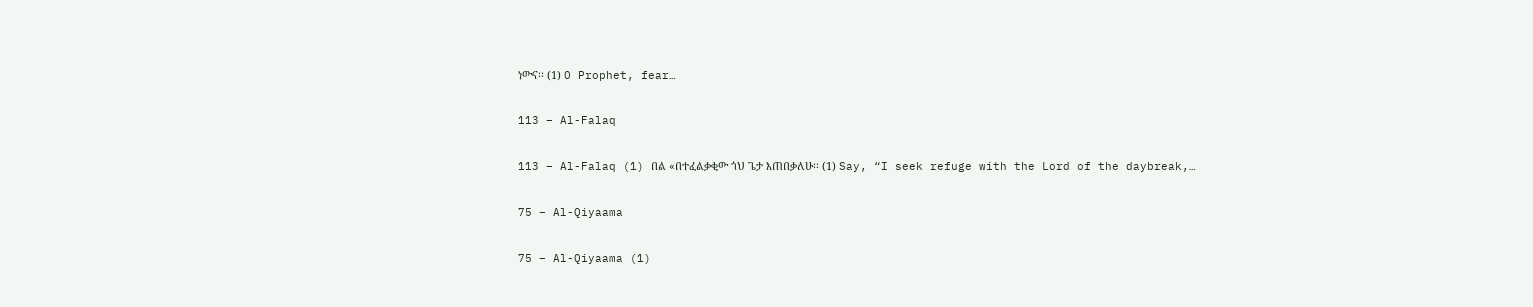ነውና፡፡ (1) O Prophet, fear…

113 – Al-Falaq

113 – Al-Falaq (1) በል «በተፈልቃቂው ጎህ ጌታ እጠበቃለሁ፡፡ (1) Say, “I seek refuge with the Lord of the daybreak,…

75 – Al-Qiyaama

75 – Al-Qiyaama (1)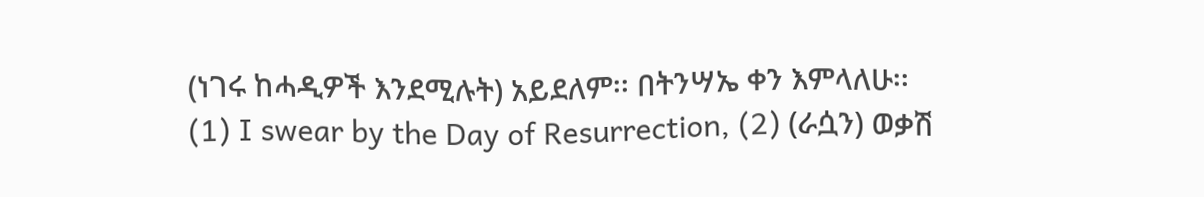(ነገሩ ከሓዲዎች እንደሚሉት) አይደለም፡፡ በትንሣኤ ቀን እምላለሁ፡፡ (1) I swear by the Day of Resurrection, (2) (ራሷን) ወቃሽ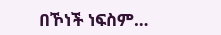በኾነች ነፍስም…